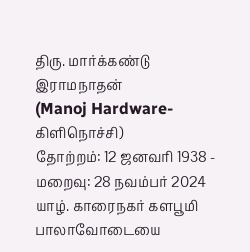திரு. மார்க்கண்டு இராமநாதன்
(Manoj Hardware- கிளிநொச்சி)
தோற்றம்: 12 ஜனவரி 1938 - மறைவு: 28 நவம்பர் 2024
யாழ். காரைநகர் களபூமி பாலாவோடையை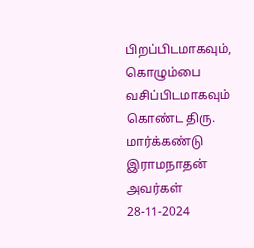பிறப்பிடமாகவும், கொழும்பை வசிப்பிடமாகவும் கொண்ட திரு. மார்க்கண்டு இராமநாதன் அவர்கள் 28-11-2024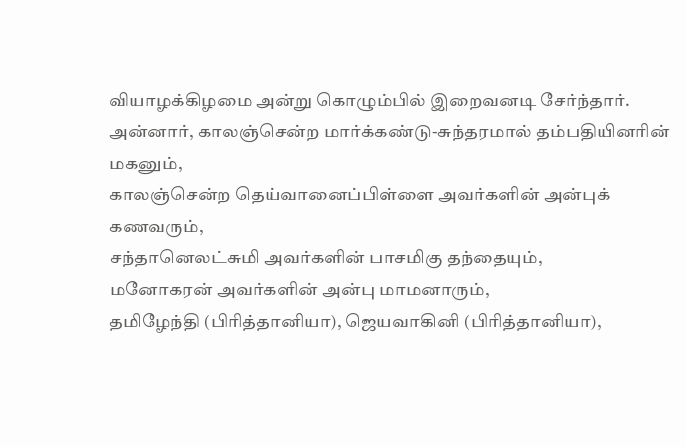வியாழக்கிழமை அன்று கொழும்பில் இறைவனடி சேர்ந்தார்.
அன்னார், காலஞ்சென்ற மார்க்கண்டு-சுந்தரமால் தம்பதியினரின் மகனும்,
காலஞ்சென்ற தெய்வானைப்பிள்ளை அவர்களின் அன்புக் கணவரும்,
சந்தானெலட்சுமி அவர்களின் பாசமிகு தந்தையும்,
மனோகரன் அவர்களின் அன்பு மாமனாரும்,
தமிழேந்தி (பிரித்தானியா), ஜெயவாகினி (பிரித்தானியா),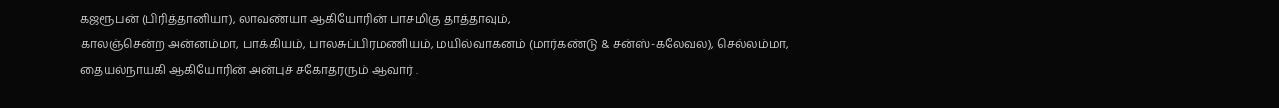கஜரூபன் (பிரித்தானியா), லாவண்யா ஆகியோரின் பாசமிகு தாத்தாவும்,
காலஞ்சென்ற அன்னம்மா, பாக்கியம், பாலசுப்பிரமணியம், மயில்வாகனம் (மார்கண்டு & சன்ஸ்-கலேவல), செல்லம்மா, தையல்நாயகி ஆகியோரின் அன்புச் சகோதரரும் ஆவார் .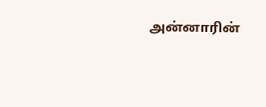அன்னாரின்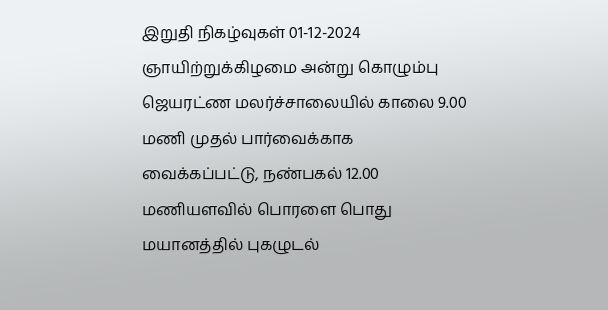இறுதி நிகழ்வுகள் 01-12-2024 ஞாயிற்றுக்கிழமை அன்று கொழும்பு ஜெயரட்ண மலர்ச்சாலையில் காலை 9.00 மணி முதல் பார்வைக்காக வைக்கப்பட்டு, நண்பகல் 12.00 மணியளவில் பொரளை பொது மயானத்தில் புகழுடல்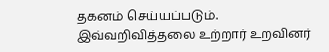தகனம் செய்யப்படும்.
இவ்வறிவித்தலை உற்றார் உறவினர்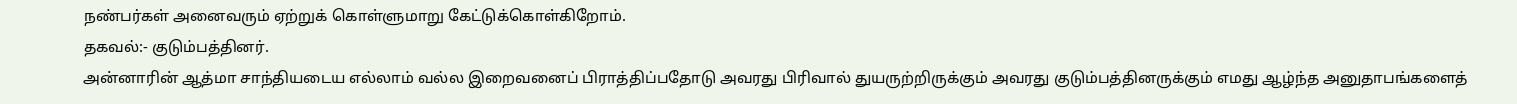நண்பர்கள் அனைவரும் ஏற்றுக் கொள்ளுமாறு கேட்டுக்கொள்கிறோம்.
தகவல்:- குடும்பத்தினர்.
அன்னாரின் ஆத்மா சாந்தியடைய எல்லாம் வல்ல இறைவனைப் பிராத்திப்பதோடு அவரது பிரிவால் துயருற்றிருக்கும் அவரது குடும்பத்தினருக்கும் எமது ஆழ்ந்த அனுதாபங்களைத்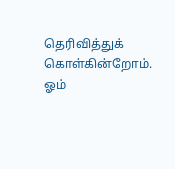தெரிவித்துக் கொள்கின்றோம்.
ஓம்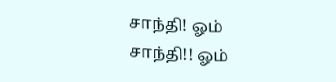சாந்தி! ஓம் சாந்தி!! ஓம்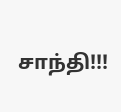சாந்தி!!!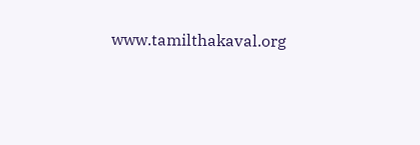www.tamilthakaval.org